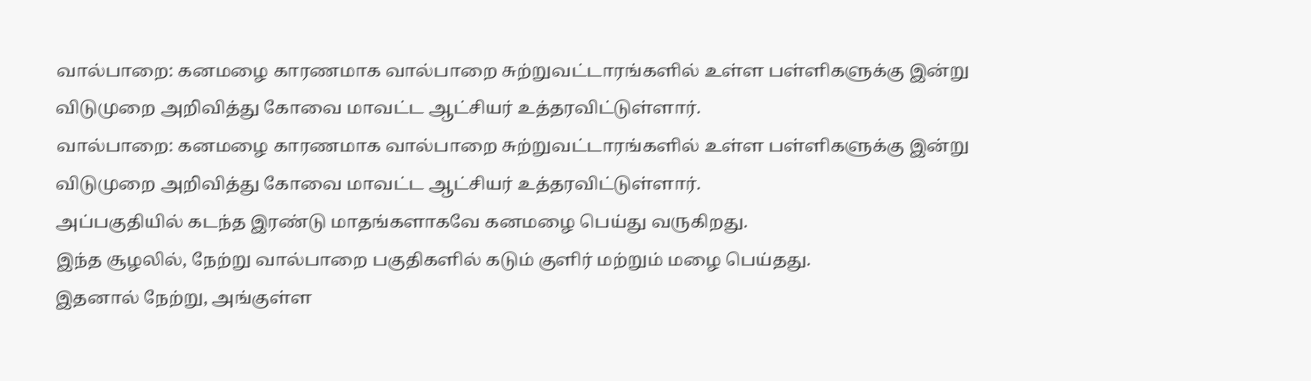வால்பாறை: கனமழை காரணமாக வால்பாறை சுற்றுவட்டாரங்களில் உள்ள பள்ளிகளுக்கு இன்று விடுமுறை அறிவித்து கோவை மாவட்ட ஆட்சியர் உத்தரவிட்டுள்ளார்.
வால்பாறை: கனமழை காரணமாக வால்பாறை சுற்றுவட்டாரங்களில் உள்ள பள்ளிகளுக்கு இன்று விடுமுறை அறிவித்து கோவை மாவட்ட ஆட்சியர் உத்தரவிட்டுள்ளார்.
அப்பகுதியில் கடந்த இரண்டு மாதங்களாகவே கனமழை பெய்து வருகிறது.
இந்த சூழலில், நேற்று வால்பாறை பகுதிகளில் கடும் குளிர் மற்றும் மழை பெய்தது.
இதனால் நேற்று, அங்குள்ள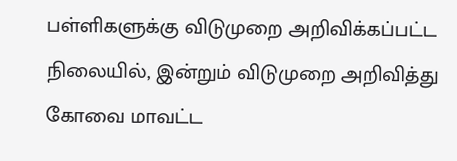பள்ளிகளுக்கு விடுமுறை அறிவிக்கப்பட்ட நிலையில், இன்றும் விடுமுறை அறிவித்து கோவை மாவட்ட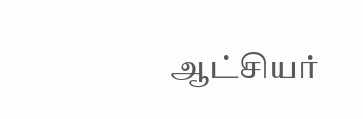ஆட்சியர்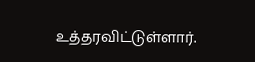உத்தரவிட்டுள்ளார்.